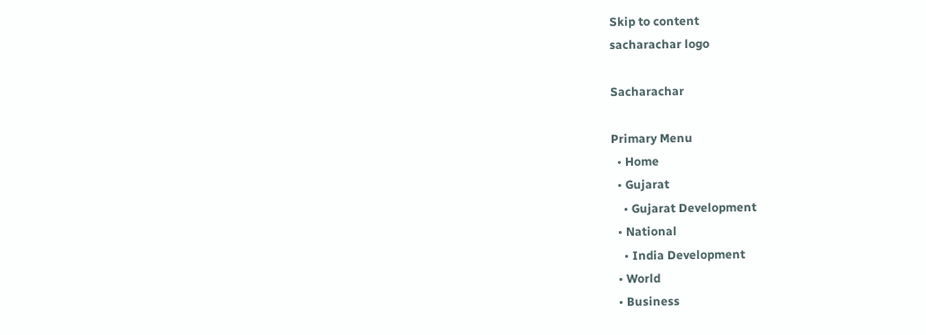Skip to content
sacharachar logo

Sacharachar

Primary Menu
  • Home
  • Gujarat
    • Gujarat Development
  • National
    • India Development
  • World
  • Business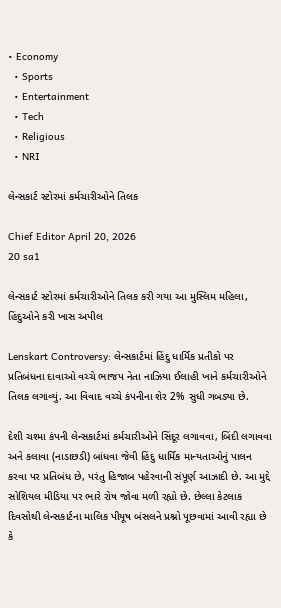• Economy
  • Sports
  • Entertainment
  • Tech
  • Religious
  • NRI

લેન્સકાર્ટ સ્ટોરમાં કર્મચારીઓને તિલક

Chief Editor April 20, 2026
20 sa1

લેન્સકાર્ટ સ્ટોરમાં કર્મચારીઓને તિલક કરી ગયા આ મુસ્લિમ મહિલા, હિંદુઓને કરી ખાસ અપીલ

Lenskart Controversy: લેન્સકાર્ટમાં હિંદુ ધાર્મિક પ્રતીકો પર પ્રતિબંધના દાવાઓ વચ્ચે ભાજપ નેતા નાઝિયા ઈલાહી ખાને કર્મચારીઓને તિલક લગાવ્યું. આ વિવાદ વચ્ચે કંપનીના શેર 2% સુધી ગબડ્યા છે.

દેશી ચશ્મા કંપની લેન્સકાર્ટમાં કર્મચારીઓને સિંદૂર લગાવવા, બિંદી લગાવવા અને કલાવા (નાડાછડી) બાંધવા જેવી હિંદુ ધાર્મિક માન્યતાઓનું પાલન કરવા પર પ્રતિબંધ છે, પરંતુ હિજાબ પહેરવાની સંપૂર્ણ આઝાદી છે. આ મુદ્દે સોશિયલ મીડિયા પર ભારે રોષ જોવા મળી રહ્યો છે. છેલ્લા કેટલાક દિવસોથી લેન્સકાર્ટના માલિક પીયૂષ બંસલને પ્રશ્નો પૂછવામાં આવી રહ્યા છે કે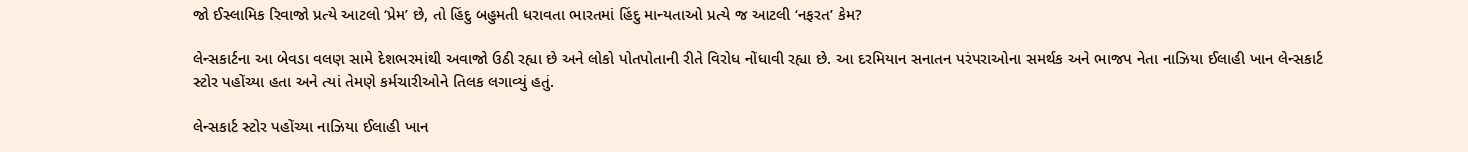જો ઈસ્લામિક રિવાજો પ્રત્યે આટલો ‘પ્રેમ’ છે, તો હિંદુ બહુમતી ધરાવતા ભારતમાં હિંદુ માન્યતાઓ પ્રત્યે જ આટલી ‘નફરત’ કેમ?

લેન્સકાર્ટના આ બેવડા વલણ સામે દેશભરમાંથી અવાજો ઉઠી રહ્યા છે અને લોકો પોતપોતાની રીતે વિરોધ નોંધાવી રહ્યા છે. આ દરમિયાન સનાતન પરંપરાઓના સમર્થક અને ભાજપ નેતા નાઝિયા ઈલાહી ખાન લેન્સકાર્ટ સ્ટોર પહોંચ્યા હતા અને ત્યાં તેમણે કર્મચારીઓને તિલક લગાવ્યું હતું.

લેન્સકાર્ટ સ્ટોર પહોંચ્યા નાઝિયા ઈલાહી ખાન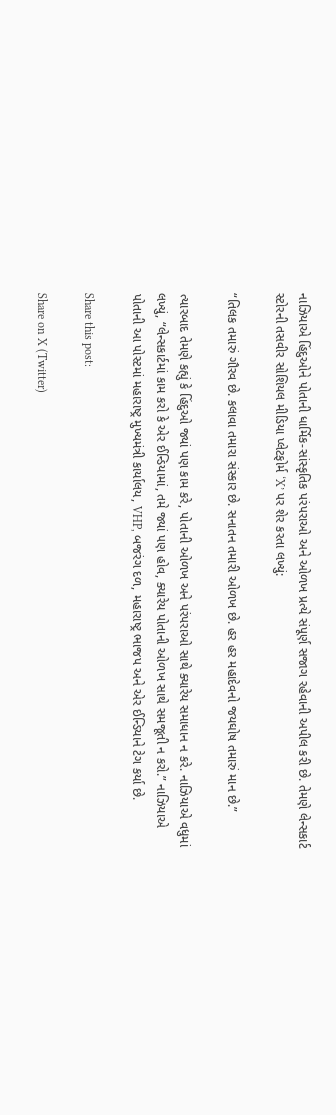નાઝિયાએ હિંદુઓને પોતાની ધાર્મિક-સાંસ્કૃતિક પરંપરાઓ અને ઓળખ પ્રત્યે સંપૂર્ણ સજાગ રહેવાની અપીલ કરી છે. તેમણે લેન્સકાર્ટ સ્ટોરની તસવીર સોશિયલ મીડિયા પ્લેટફોર્મ ‘X’ પર શેર કરતા લખ્યું:

“તિલક તમારું ગૌરવ છે. કલાવા તમારા સંસ્કાર છે. સનાતન તમારી ઓળખ છે. હર હર મહાદેવનો જયઘોષ તમારું માન છે.”

ત્યારબાદ તેમણે કહ્યું કે હિંદુઓ જ્યાં પણ કામ કરે, પોતાની ઓળખ અને પરંપરાઓ સાથે ક્યારેય સમાધાન ન કરે. નાઝિયાએ વધુમાં લખ્યું, “લેન્સકાર્ટમાં કામ કરો કે એર ઈન્ડિયામાં, તમે જ્યાં પણ હોવ, ક્યારેય પોતાની ઓળખ સાથે સમજૂતી ન કરો.” નાઝિયાએ પોતાની આ પોસ્ટમાં મહારાષ્ટ્ર મુખ્યમંત્રી કાર્યાલય, VHP, બજરંગ દળ, મહારાષ્ટ્ર ભાજપ અને એર ઈન્ડિયાને ટેગ કર્યા છે.

Share this post:

Share on X (Twitter)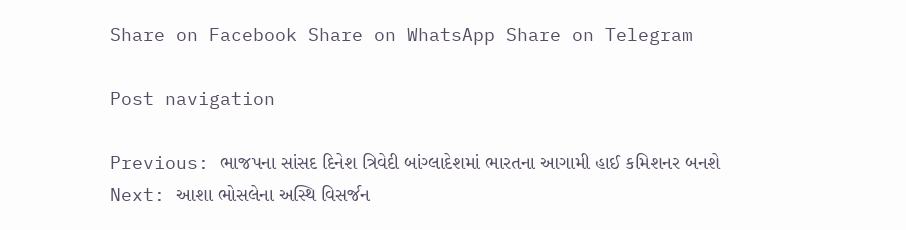Share on Facebook Share on WhatsApp Share on Telegram

Post navigation

Previous: ભાજપના સાંસદ દિનેશ ત્રિવેદી બાંગ્લાદેશમાં ભારતના આગામી હાઈ કમિશનર બનશે
Next: આશા ભોસલેના અસ્થિ વિસર્જન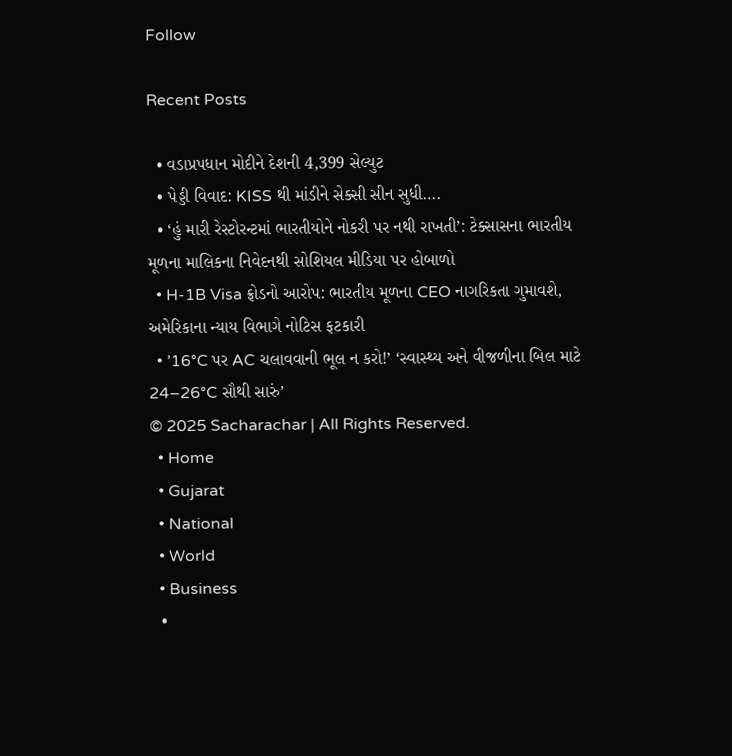Follow

Recent Posts

  • વડાપ્રપધાન મોદીને દેશની 4,399 સેલ્યુટ
  • પેડ્ડી વિવાદ: KISS થી માંડીને સેક્સી સીન સુધી….
  • ‘હું મારી રેસ્ટોરન્ટમાં ભારતીયોને નોકરી પર નથી રાખતી’: ટેક્સાસના ભારતીય મૂળના માલિકના નિવેદનથી સોશિયલ મીડિયા પર હોબાળો
  • H-1B Visa ફ્રોડનો આરોપ: ભારતીય મૂળના CEO નાગરિકતા ગુમાવશે, અમેરિકાના ન્યાય વિભાગે નોટિસ ફટકારી
  • ’16°C પર AC ચલાવવાની ભૂલ ન કરો!’ ‘સ્વાસ્થ્ય અને વીજળીના બિલ માટે 24–26°C સૌથી સારું’
© 2025 Sacharachar | All Rights Reserved.
  • Home
  • Gujarat
  • National
  • World
  • Business
  •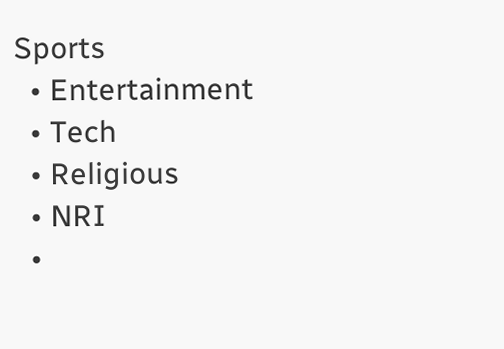Sports
  • Entertainment
  • Tech
  • Religious
  • NRI
  •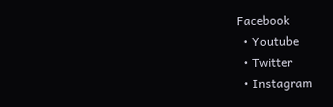Facebook
  • Youtube
  • Twitter
  • Instagram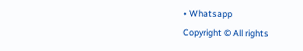• Whatsapp
Copyright © All rights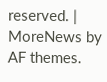reserved. | MoreNews by AF themes.